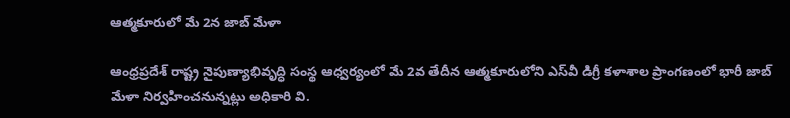ఆత్మకూరులో మే 2న జాబ్ మేళా

ఆంధ్రప్రదేశ్ రాష్ట్ర నైపుణ్యాభివృద్ధి సంస్థ ఆధ్వర్యంలో మే 2వ తేదీన ఆత్మకూరులోని ఎస్‌వీ డిగ్రీ కళాశాల ప్రాంగణంలో భారీ జాబ్ మేళా నిర్వహించనున్నట్లు అధికారి వి.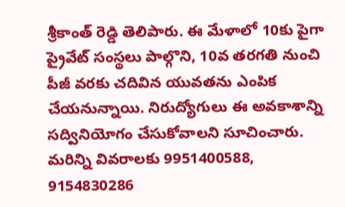శ్రీకాంత్ రెడ్డి తెలిపారు. ఈ మేళాలో 10కు పైగా ప్రైవేట్ సంస్థలు పాల్గొని, 10వ తరగతి నుంచి పీజీ వరకు చదివిన యువతను ఎంపిక చేయనున్నాయి. నిరుద్యోగులు ఈ అవకాశాన్ని సద్వినియోగం చేసుకోవాలని సూచించారు. మరిన్ని వివరాలకు 9951400588, 9154830286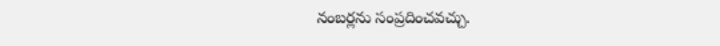నంబర్లను సంప్రదించవచ్చు.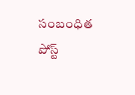సంబంధిత పోస్ట్